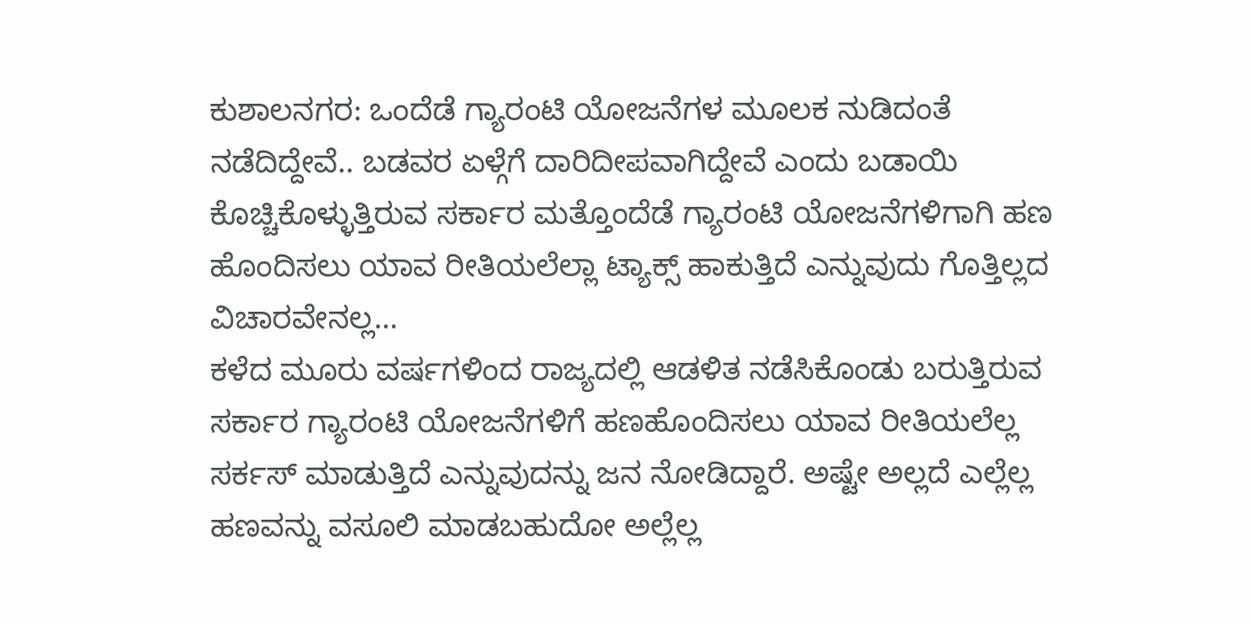ಕುಶಾಲನಗರ: ಒಂದೆಡೆ ಗ್ಯಾರಂಟಿ ಯೋಜನೆಗಳ ಮೂಲಕ ನುಡಿದಂತೆ ನಡೆದಿದ್ದೇವೆ.. ಬಡವರ ಏಳ್ಗೆಗೆ ದಾರಿದೀಪವಾಗಿದ್ದೇವೆ ಎಂದು ಬಡಾಯಿ ಕೊಚ್ಚಿಕೊಳ್ಳುತ್ತಿರುವ ಸರ್ಕಾರ ಮತ್ತೊಂದೆಡೆ ಗ್ಯಾರಂಟಿ ಯೋಜನೆಗಳಿಗಾಗಿ ಹಣ ಹೊಂದಿಸಲು ಯಾವ ರೀತಿಯಲೆಲ್ಲಾ ಟ್ಯಾಕ್ಸ್ ಹಾಕುತ್ತಿದೆ ಎನ್ನುವುದು ಗೊತ್ತಿಲ್ಲದ ವಿಚಾರವೇನಲ್ಲ…
ಕಳೆದ ಮೂರು ವರ್ಷಗಳಿಂದ ರಾಜ್ಯದಲ್ಲಿ ಆಡಳಿತ ನಡೆಸಿಕೊಂಡು ಬರುತ್ತಿರುವ ಸರ್ಕಾರ ಗ್ಯಾರಂಟಿ ಯೋಜನೆಗಳಿಗೆ ಹಣಹೊಂದಿಸಲು ಯಾವ ರೀತಿಯಲೆಲ್ಲ ಸರ್ಕಸ್ ಮಾಡುತ್ತಿದೆ ಎನ್ನುವುದನ್ನು ಜನ ನೋಡಿದ್ದಾರೆ. ಅಷ್ಟೇ ಅಲ್ಲದೆ ಎಲ್ಲೆಲ್ಲ ಹಣವನ್ನು ವಸೂಲಿ ಮಾಡಬಹುದೋ ಅಲ್ಲೆಲ್ಲ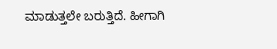ಮಾಡುತ್ತಲೇ ಬರುತ್ತಿದೆ. ಹೀಗಾಗಿ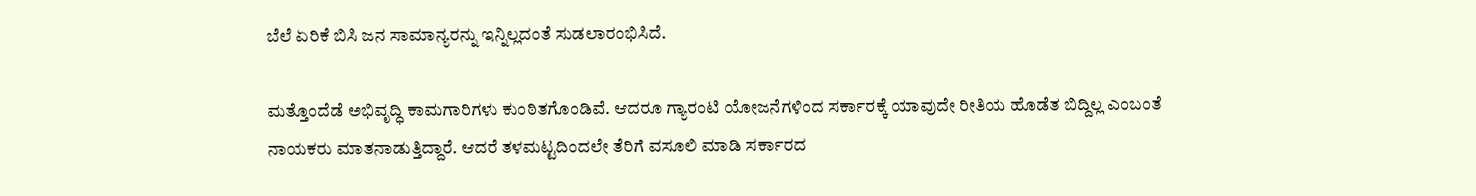ಬೆಲೆ ಏರಿಕೆ ಬಿಸಿ ಜನ ಸಾಮಾನ್ಯರನ್ನು ಇನ್ನಿಲ್ಲದಂತೆ ಸುಡಲಾರಂಭಿಸಿದೆ.

ಮತ್ತೊಂದೆಡೆ ಅಭಿವೃದ್ಧಿ ಕಾಮಗಾರಿಗಳು ಕುಂಠಿತಗೊಂಡಿವೆ. ಆದರೂ ಗ್ಯಾರಂಟಿ ಯೋಜನೆಗಳಿಂದ ಸರ್ಕಾರಕ್ಕೆ ಯಾವುದೇ ರೀತಿಯ ಹೊಡೆತ ಬಿದ್ದಿಲ್ಲ ಎಂಬಂತೆ ನಾಯಕರು ಮಾತನಾಡುತ್ತಿದ್ದಾರೆ. ಆದರೆ ತಳಮಟ್ಟದಿಂದಲೇ ತೆರಿಗೆ ವಸೂಲಿ ಮಾಡಿ ಸರ್ಕಾರದ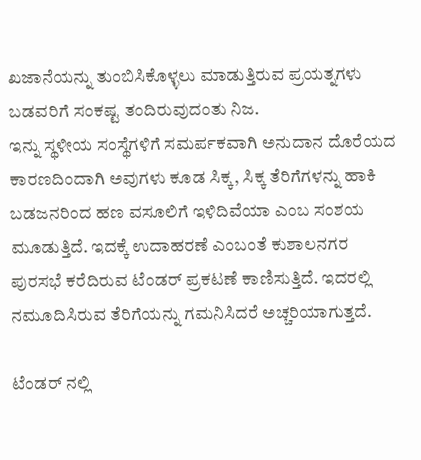ಖಜಾನೆಯನ್ನು ತುಂಬಿಸಿಕೊಳ್ಳಲು ಮಾಡುತ್ತಿರುವ ಪ್ರಯತ್ನಗಳು ಬಡವರಿಗೆ ಸಂಕಷ್ಟ ತಂದಿರುವುದಂತು ನಿಜ.
ಇನ್ನು ಸ್ಥಳೀಯ ಸಂಸ್ಥೆಗಳಿಗೆ ಸಮರ್ಪಕವಾಗಿ ಅನುದಾನ ದೊರೆಯದ ಕಾರಣದಿಂದಾಗಿ ಅವುಗಳು ಕೂಡ ಸಿಕ್ಕ, ಸಿಕ್ಕ ತೆರಿಗೆಗಳನ್ನು ಹಾಕಿ ಬಡಜನರಿಂದ ಹಣ ವಸೂಲಿಗೆ ಇಳಿದಿವೆಯಾ ಎಂಬ ಸಂಶಯ ಮೂಡುತ್ತಿದೆ. ಇದಕ್ಕೆ ಉದಾಹರಣೆ ಎಂಬಂತೆ ಕುಶಾಲನಗರ ಪುರಸಭೆ ಕರೆದಿರುವ ಟೆಂಡರ್ ಪ್ರಕಟಣೆ ಕಾಣಿಸುತ್ತಿದೆ. ಇದರಲ್ಲಿ ನಮೂದಿಸಿರುವ ತೆರಿಗೆಯನ್ನು ಗಮನಿಸಿದರೆ ಅಚ್ಚರಿಯಾಗುತ್ತದೆ.

ಟೆಂಡರ್ ನಲ್ಲಿ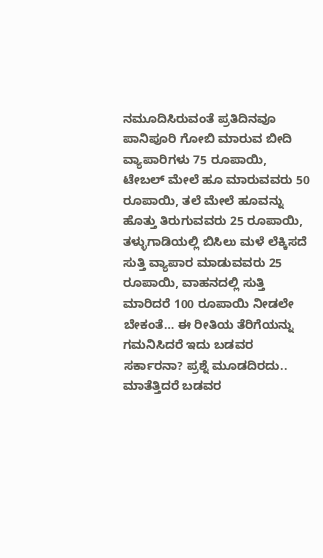ನಮೂದಿಸಿರುವಂತೆ ಪ್ರತಿದಿನವೂ ಪಾನಿಪೂರಿ ಗೋಬಿ ಮಾರುವ ಬೀದಿ ವ್ಯಾಪಾರಿಗಳು 75 ರೂಪಾಯಿ, ಟೇಬಲ್ ಮೇಲೆ ಹೂ ಮಾರುವವರು 50 ರೂಪಾಯಿ, ತಲೆ ಮೇಲೆ ಹೂವನ್ನು ಹೊತ್ತು ತಿರುಗುವವರು 25 ರೂಪಾಯಿ, ತಳ್ಳುಗಾಡಿಯಲ್ಲಿ ಬಿಸಿಲು ಮಳೆ ಲೆಕ್ಕಿಸದೆ ಸುತ್ತಿ ವ್ಯಾಪಾರ ಮಾಡುವವರು 25 ರೂಪಾಯಿ, ವಾಹನದಲ್ಲಿ ಸುತ್ತಿ ಮಾರಿದರೆ 100 ರೂಪಾಯಿ ನೀಡಲೇ ಬೇಕಂತೆ… ಈ ರೀತಿಯ ತೆರಿಗೆಯನ್ನು ಗಮನಿಸಿದರೆ ಇದು ಬಡವರ ಸರ್ಕಾರನಾ? ಪ್ರಶ್ನೆ ಮೂಡದಿರದು.. ಮಾತೆತ್ತಿದರೆ ಬಡವರ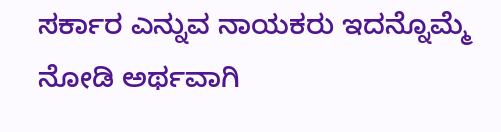ಸರ್ಕಾರ ಎನ್ನುವ ನಾಯಕರು ಇದನ್ನೊಮ್ಮೆ ನೋಡಿ ಅರ್ಥವಾಗಿ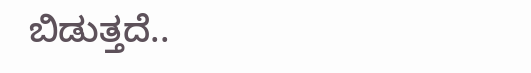ಬಿಡುತ್ತದೆ..